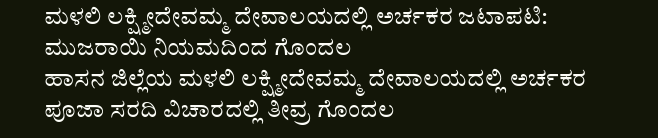ಮಳಲಿ ಲಕ್ಷ್ಮೀದೇವಮ್ಮ ದೇವಾಲಯದಲ್ಲಿ ಅರ್ಚಕರ ಜಟಾಪಟಿ: ಮುಜರಾಯಿ ನಿಯಮದಿಂದ ಗೊಂದಲ
ಹಾಸನ ಜಿಲ್ಲೆಯ ಮಳಲಿ ಲಕ್ಷ್ಮೀದೇವಮ್ಮ ದೇವಾಲಯದಲ್ಲಿ ಅರ್ಚಕರ ಪೂಜಾ ಸರದಿ ವಿಚಾರದಲ್ಲಿ ತೀವ್ರ ಗೊಂದಲ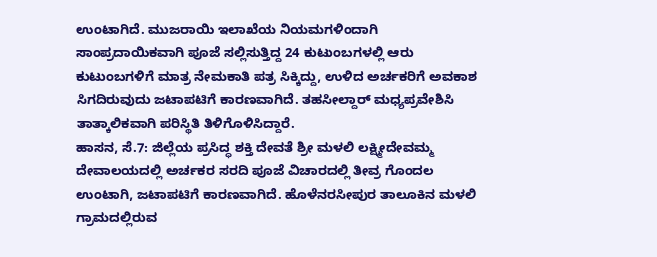ಉಂಟಾಗಿದೆ. ಮುಜರಾಯಿ ಇಲಾಖೆಯ ನಿಯಮಗಳಿಂದಾಗಿ ಸಾಂಪ್ರದಾಯಿಕವಾಗಿ ಪೂಜೆ ಸಲ್ಲಿಸುತ್ತಿದ್ದ 24 ಕುಟುಂಬಗಳಲ್ಲಿ ಆರು ಕುಟುಂಬಗಳಿಗೆ ಮಾತ್ರ ನೇಮಕಾತಿ ಪತ್ರ ಸಿಕ್ಕಿದ್ದು, ಉಳಿದ ಅರ್ಚಕರಿಗೆ ಅವಕಾಶ ಸಿಗದಿರುವುದು ಜಟಾಪಟಿಗೆ ಕಾರಣವಾಗಿದೆ. ತಹಸೀಲ್ದಾರ್ ಮಧ್ಯಪ್ರವೇಶಿಸಿ ತಾತ್ಕಾಲಿಕವಾಗಿ ಪರಿಸ್ಥಿತಿ ತಿಳಿಗೊಳಿಸಿದ್ದಾರೆ.
ಹಾಸನ, ಸೆ.7: ಜಿಲ್ಲೆಯ ಪ್ರಸಿದ್ಧ ಶಕ್ತಿ ದೇವತೆ ಶ್ರೀ ಮಳಲಿ ಲಕ್ಷ್ಮೀದೇವಮ್ಮ ದೇವಾಲಯದಲ್ಲಿ ಅರ್ಚಕರ ಸರದಿ ಪೂಜೆ ವಿಚಾರದಲ್ಲಿ ತೀವ್ರ ಗೊಂದಲ ಉಂಟಾಗಿ, ಜಟಾಪಟಿಗೆ ಕಾರಣವಾಗಿದೆ. ಹೊಳೆನರಸೀಪುರ ತಾಲೂಕಿನ ಮಳಲಿ ಗ್ರಾಮದಲ್ಲಿರುವ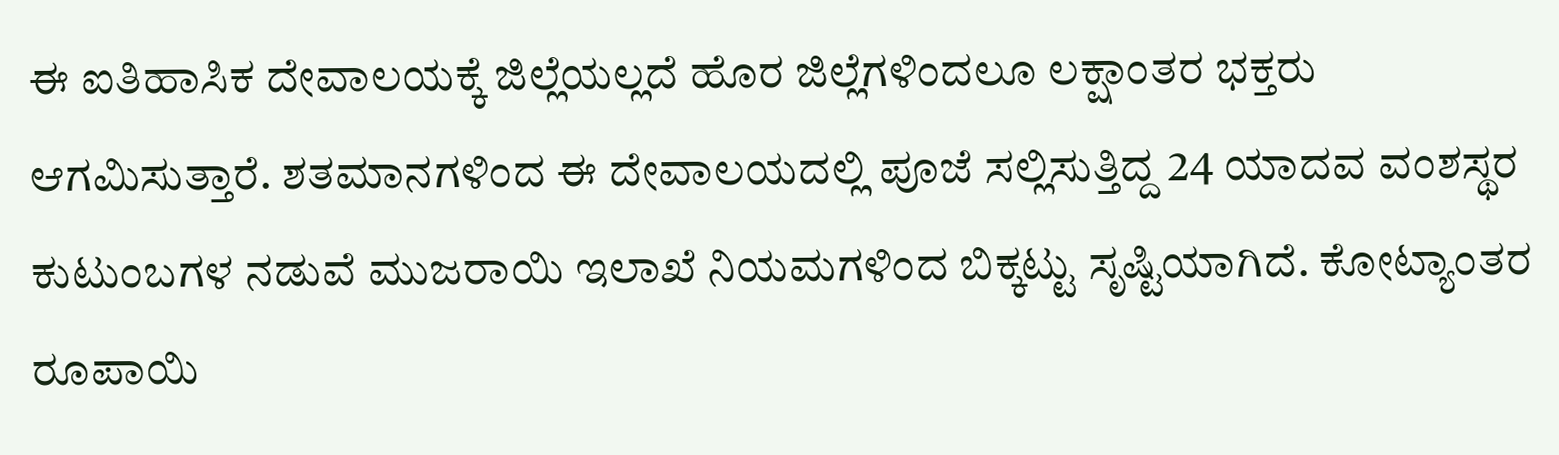ಈ ಐತಿಹಾಸಿಕ ದೇವಾಲಯಕ್ಕೆ ಜಿಲ್ಲೆಯಲ್ಲದೆ ಹೊರ ಜಿಲ್ಲೆಗಳಿಂದಲೂ ಲಕ್ಷಾಂತರ ಭಕ್ತರು ಆಗಮಿಸುತ್ತಾರೆ. ಶತಮಾನಗಳಿಂದ ಈ ದೇವಾಲಯದಲ್ಲಿ ಪೂಜೆ ಸಲ್ಲಿಸುತ್ತಿದ್ದ 24 ಯಾದವ ವಂಶಸ್ಥರ ಕುಟುಂಬಗಳ ನಡುವೆ ಮುಜರಾಯಿ ಇಲಾಖೆ ನಿಯಮಗಳಿಂದ ಬಿಕ್ಕಟ್ಟು ಸೃಷ್ಟಿಯಾಗಿದೆ. ಕೋಟ್ಯಾಂತರ ರೂಪಾಯಿ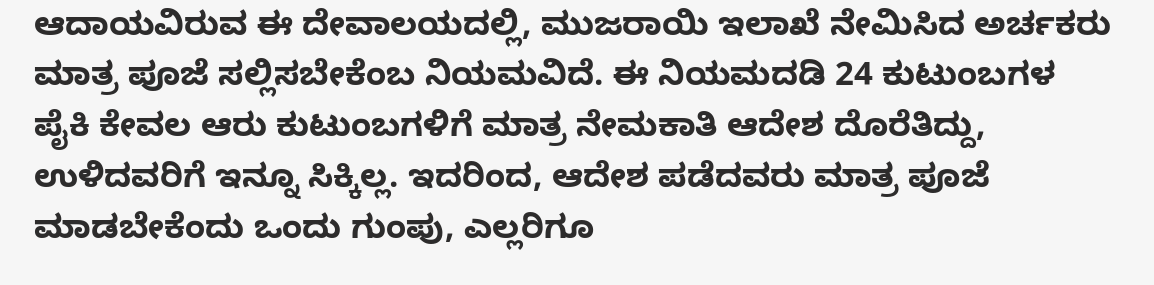ಆದಾಯವಿರುವ ಈ ದೇವಾಲಯದಲ್ಲಿ, ಮುಜರಾಯಿ ಇಲಾಖೆ ನೇಮಿಸಿದ ಅರ್ಚಕರು ಮಾತ್ರ ಪೂಜೆ ಸಲ್ಲಿಸಬೇಕೆಂಬ ನಿಯಮವಿದೆ. ಈ ನಿಯಮದಡಿ 24 ಕುಟುಂಬಗಳ ಪೈಕಿ ಕೇವಲ ಆರು ಕುಟುಂಬಗಳಿಗೆ ಮಾತ್ರ ನೇಮಕಾತಿ ಆದೇಶ ದೊರೆತಿದ್ದು, ಉಳಿದವರಿಗೆ ಇನ್ನೂ ಸಿಕ್ಕಿಲ್ಲ. ಇದರಿಂದ, ಆದೇಶ ಪಡೆದವರು ಮಾತ್ರ ಪೂಜೆ ಮಾಡಬೇಕೆಂದು ಒಂದು ಗುಂಪು, ಎಲ್ಲರಿಗೂ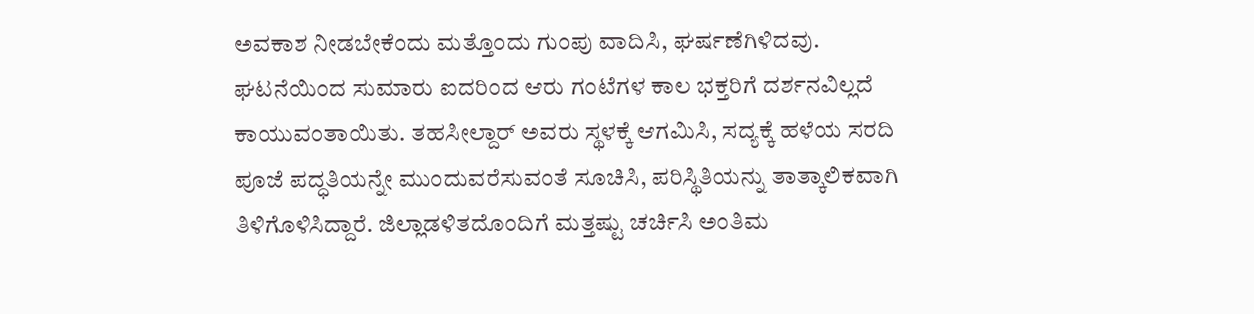ಅವಕಾಶ ನೀಡಬೇಕೆಂದು ಮತ್ತೊಂದು ಗುಂಪು ವಾದಿಸಿ, ಘರ್ಷಣೆಗಿಳಿದವು. ಘಟನೆಯಿಂದ ಸುಮಾರು ಐದರಿಂದ ಆರು ಗಂಟೆಗಳ ಕಾಲ ಭಕ್ತರಿಗೆ ದರ್ಶನವಿಲ್ಲದೆ ಕಾಯುವಂತಾಯಿತು. ತಹಸೀಲ್ದಾರ್ ಅವರು ಸ್ಥಳಕ್ಕೆ ಆಗಮಿಸಿ, ಸದ್ಯಕ್ಕೆ ಹಳೆಯ ಸರದಿ ಪೂಜೆ ಪದ್ಧತಿಯನ್ನೇ ಮುಂದುವರೆಸುವಂತೆ ಸೂಚಿಸಿ, ಪರಿಸ್ಥಿತಿಯನ್ನು ತಾತ್ಕಾಲಿಕವಾಗಿ ತಿಳಿಗೊಳಿಸಿದ್ದಾರೆ. ಜಿಲ್ಲಾಡಳಿತದೊಂದಿಗೆ ಮತ್ತಷ್ಟು ಚರ್ಚಿಸಿ ಅಂತಿಮ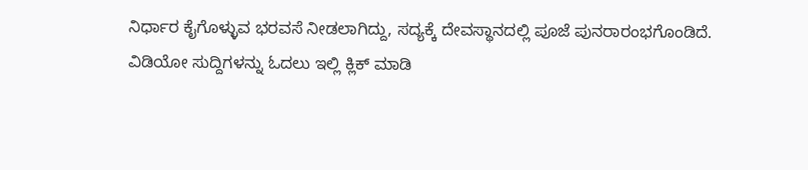ನಿರ್ಧಾರ ಕೈಗೊಳ್ಳುವ ಭರವಸೆ ನೀಡಲಾಗಿದ್ದು, ಸದ್ಯಕ್ಕೆ ದೇವಸ್ಥಾನದಲ್ಲಿ ಪೂಜೆ ಪುನರಾರಂಭಗೊಂಡಿದೆ.
ವಿಡಿಯೋ ಸುದ್ದಿಗಳನ್ನು ಓದಲು ಇಲ್ಲಿ ಕ್ಲಿಕ್ ಮಾಡಿ